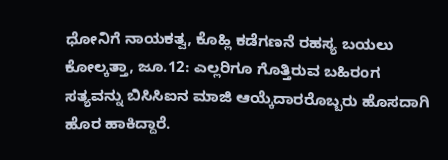ಧೋನಿಗೆ ನಾಯಕತ್ವ, ಕೊಹ್ಲಿ ಕಡೆಗಣನೆ ರಹಸ್ಯ ಬಯಲು
ಕೋಲ್ಕತ್ತಾ, ಜೂ.12: ಎಲ್ಲರಿಗೂ ಗೊತ್ತಿರುವ ಬಹಿರಂಗ ಸತ್ಯವನ್ನು ಬಿಸಿಸಿಐನ ಮಾಜಿ ಆಯ್ಕೆದಾರರೊಬ್ಬರು ಹೊಸದಾಗಿ ಹೊರ ಹಾಕಿದ್ದಾರೆ.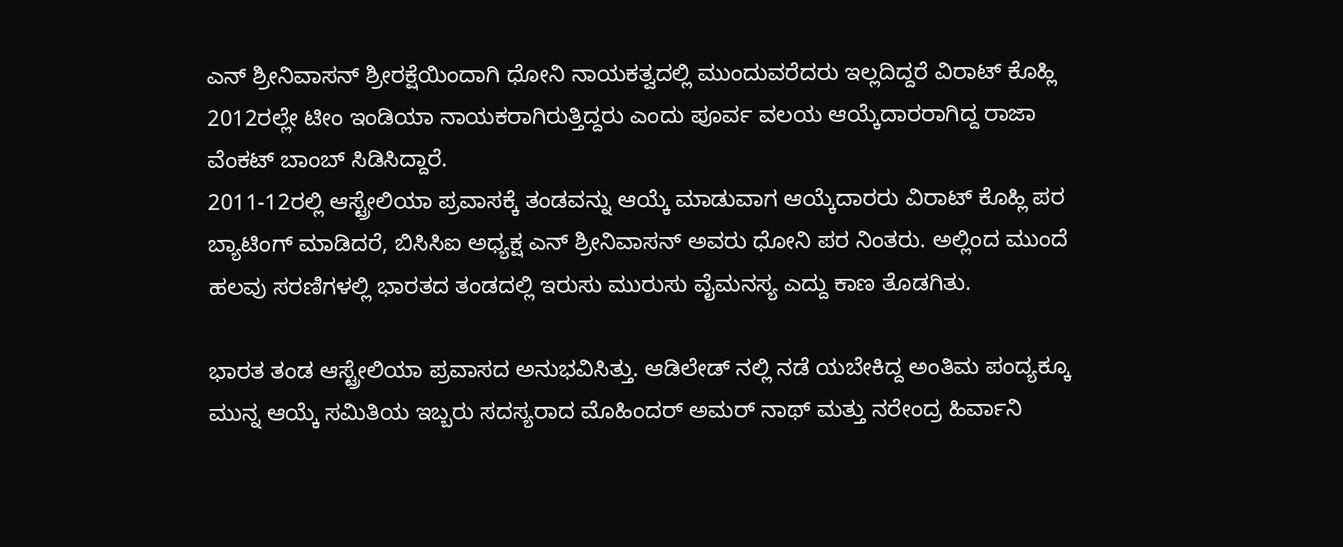ಎನ್ ಶ್ರೀನಿವಾಸನ್ ಶ್ರೀರಕ್ಷೆಯಿಂದಾಗಿ ಧೋನಿ ನಾಯಕತ್ವದಲ್ಲಿ ಮುಂದುವರೆದರು ಇಲ್ಲದಿದ್ದರೆ ವಿರಾಟ್ ಕೊಹ್ಲಿ 2012ರಲ್ಲೇ ಟೀಂ ಇಂಡಿಯಾ ನಾಯಕರಾಗಿರುತ್ತಿದ್ದರು ಎಂದು ಪೂರ್ವ ವಲಯ ಆಯ್ಕೆದಾರರಾಗಿದ್ದ ರಾಜಾ ವೆಂಕಟ್ ಬಾಂಬ್ ಸಿಡಿಸಿದ್ದಾರೆ.
2011-12ರಲ್ಲಿ ಆಸ್ಟ್ರೇಲಿಯಾ ಪ್ರವಾಸಕ್ಕೆ ತಂಡವನ್ನು ಆಯ್ಕೆ ಮಾಡುವಾಗ ಆಯ್ಕೆದಾರರು ವಿರಾಟ್ ಕೊಹ್ಲಿ ಪರ ಬ್ಯಾಟಿಂಗ್ ಮಾಡಿದರೆ, ಬಿಸಿಸಿಐ ಅಧ್ಯಕ್ಷ ಎನ್ ಶ್ರೀನಿವಾಸನ್ ಅವರು ಧೋನಿ ಪರ ನಿಂತರು. ಅಲ್ಲಿಂದ ಮುಂದೆ ಹಲವು ಸರಣಿಗಳಲ್ಲಿ ಭಾರತದ ತಂಡದಲ್ಲಿ ಇರುಸು ಮುರುಸು ವೈಮನಸ್ಯ ಎದ್ದು ಕಾಣ ತೊಡಗಿತು.

ಭಾರತ ತಂಡ ಆಸ್ಟ್ರೇಲಿಯಾ ಪ್ರವಾಸದ ಅನುಭವಿಸಿತ್ತು. ಆಡಿಲೇಡ್ ನಲ್ಲಿ ನಡೆ ಯಬೇಕಿದ್ದ ಅಂತಿಮ ಪಂದ್ಯಕ್ಕೂ ಮುನ್ನ ಆಯ್ಕೆ ಸಮಿತಿಯ ಇಬ್ಬರು ಸದಸ್ಯರಾದ ಮೊಹಿಂದರ್ ಅಮರ್ ನಾಥ್ ಮತ್ತು ನರೇಂದ್ರ ಹಿರ್ವಾನಿ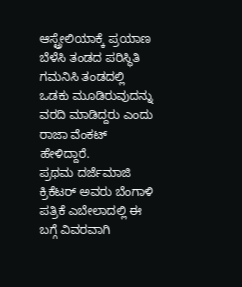ಆಸ್ಟ್ರೇಲಿಯಾಕ್ಕೆ ಪ್ರಯಾಣ ಬೆಳೆಸಿ ತಂಡದ ಪರಿಸ್ಥಿತಿ ಗಮನಿಸಿ ತಂಡದಲ್ಲಿ ಒಡಕು ಮೂಡಿರುವುದನ್ನು ವರದಿ ಮಾಡಿದ್ದರು ಎಂದು ರಾಜಾ ವೆಂಕಟ್ ಹೇಳಿದ್ದಾರೆ.
ಪ್ರಥಮ ದರ್ಜೆಮಾಜಿ ಕ್ರಿಕೆಟರ್ ಅವರು ಬೆಂಗಾಳಿ ಪತ್ರಿಕೆ ಎಬೇಲಾದಲ್ಲಿ ಈ ಬಗ್ಗೆ ವಿವರವಾಗಿ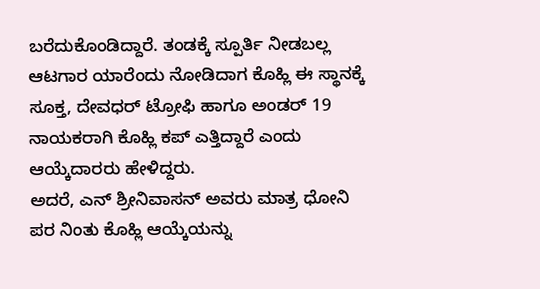ಬರೆದುಕೊಂಡಿದ್ದಾರೆ. ತಂಡಕ್ಕೆ ಸ್ಪೂರ್ತಿ ನೀಡಬಲ್ಲ ಆಟಗಾರ ಯಾರೆಂದು ನೋಡಿದಾಗ ಕೊಹ್ಲಿ ಈ ಸ್ಥಾನಕ್ಕೆ ಸೂಕ್ತ, ದೇವಧರ್ ಟ್ರೋಫಿ ಹಾಗೂ ಅಂಡರ್ 19 ನಾಯಕರಾಗಿ ಕೊಹ್ಲಿ ಕಪ್ ಎತ್ತಿದ್ದಾರೆ ಎಂದು ಆಯ್ಕೆದಾರರು ಹೇಳಿದ್ದರು.
ಅದರೆ, ಎನ್ ಶ್ರೀನಿವಾಸನ್ ಅವರು ಮಾತ್ರ ಧೋನಿ ಪರ ನಿಂತು ಕೊಹ್ಲಿ ಆಯ್ಕೆಯನ್ನು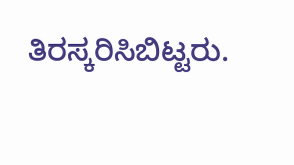ತಿರಸ್ಕರಿಸಿಬಿಟ್ಟರು.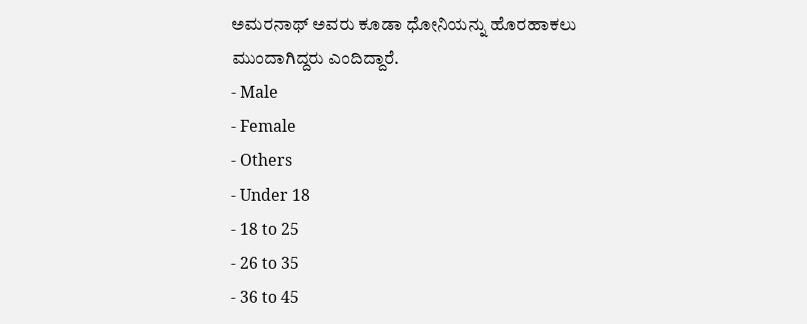ಅಮರನಾಥ್ ಅವರು ಕೂಡಾ ಧೋನಿಯನ್ನು ಹೊರಹಾಕಲು ಮುಂದಾಗಿದ್ದರು ಎಂದಿದ್ದಾರೆ.
- Male
- Female
- Others
- Under 18
- 18 to 25
- 26 to 35
- 36 to 45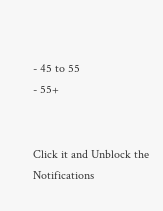- 45 to 55
- 55+


Click it and Unblock the Notifications